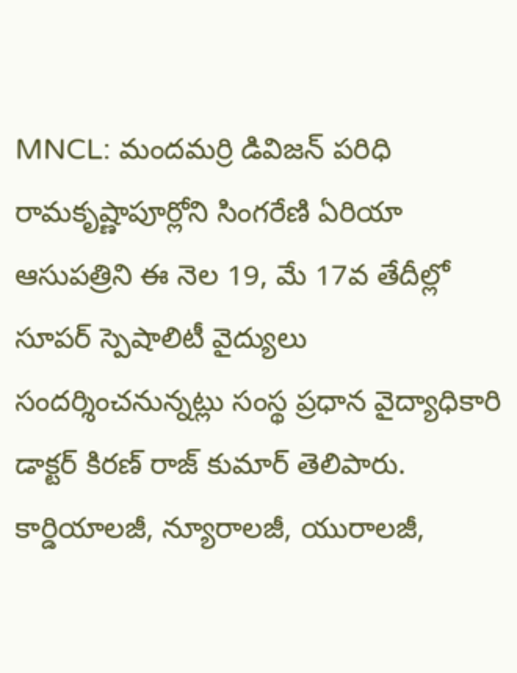MNCL: మందమర్రి డివిజన్ పరిధి రామకృష్ణాపూర్లోని సింగరేణి ఏరియా ఆసుపత్రిని ఈ నెల 19, మే 17వ తేదీల్లో సూపర్ స్పెషాలిటీ వైద్యులు సందర్శించనున్నట్లు సంస్థ ప్రధాన వైద్యాధికారి డాక్టర్ కిరణ్ రాజ్ కుమార్ తెలిపారు. కార్డియాలజీ, న్యూరాలజీ, యురాలజీ,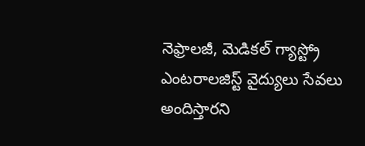నెఫ్రాలజీ, మెడికల్ గ్యాస్ట్రో ఎంటరాలజిస్ట్ వైద్యులు సేవలు అందిస్తారని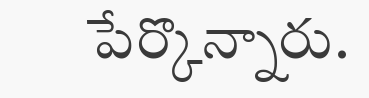పేర్కొన్నారు.